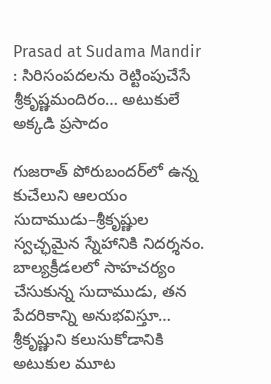Prasad at Sudama Mandir : సిరిసంపదలను రెట్టింపుచేసే శ్రీకృష్ణమందిరం… అటుకులే అక్కడి ప్రసాదం

గుజరాత్ పోరుబందర్‌లో ఉన్న కుచేలుని ఆలయం సుదాముడు–శ్రీకృష్ణుల స్వచ్ఛమైన స్నేహానికి నిదర్శనం. బాల్యక్రీడలలో సాహచర్యం చేసుకున్న సుదాముడు, తన పేదరికాన్ని అనుభవిస్తూ… శ్రీకృష్ణుని కలుసుకోడానికి అటుకుల మూట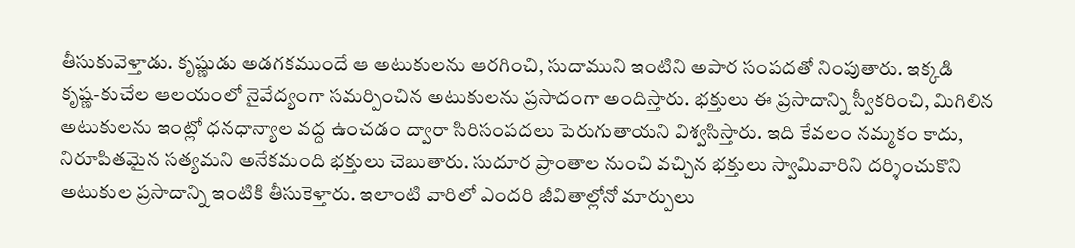తీసుకువెళ్తాడు. కృష్ణుడు అడగకముందే ఆ అటుకులను ఆరగించి, సుదాముని ఇంటిని అపార సంపదతో నింపుతారు. ఇక్కడి కృష్ణ-కుచేల ఆలయంలో నైవేద్యంగా సమర్పించిన అటుకులను ప్రసాదంగా అందిస్తారు. భక్తులు ఈ ప్రసాదాన్ని స్వీకరించి, మిగిలిన అటుకులను ఇంట్లో ధనధాన్యాల వద్ద ఉంచడం ద్వారా సిరిసంపదలు పెరుగుతాయని విశ్వసిస్తారు. ఇది కేవలం నమ్మకం కాదు, నిరూపితమైన సత్యమని అనేకమంది భక్తులు చెబుతారు. సుదూర ప్రాంతాల నుంచి వచ్చిన భక్తులు స్వామివారిని దర్శించుకొని అటుకుల ప్రసాదాన్ని ఇంటికి తీసుకెళ్తారు. ఇలాంటి వారిలో ఎందరి జీవితాల్లోనో మార్పులు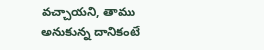వచ్చాయని, తాము అనుకున్న దానికంటే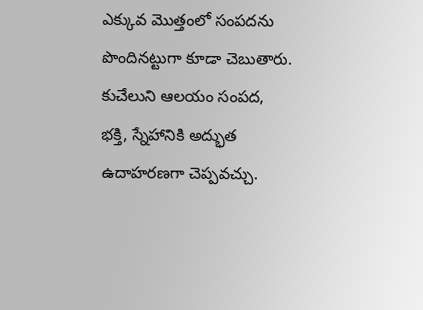ఎక్కువ మొత్తంలో సంపదను పొందినట్టుగా కూడా చెబుతారు. కుచేలుని ఆలయం సంపద, భక్తి, స్నేహానికి అద్భుత ఉదాహరణగా చెప్పవచ్చు.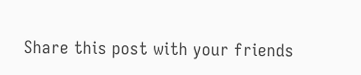Share this post with your friends